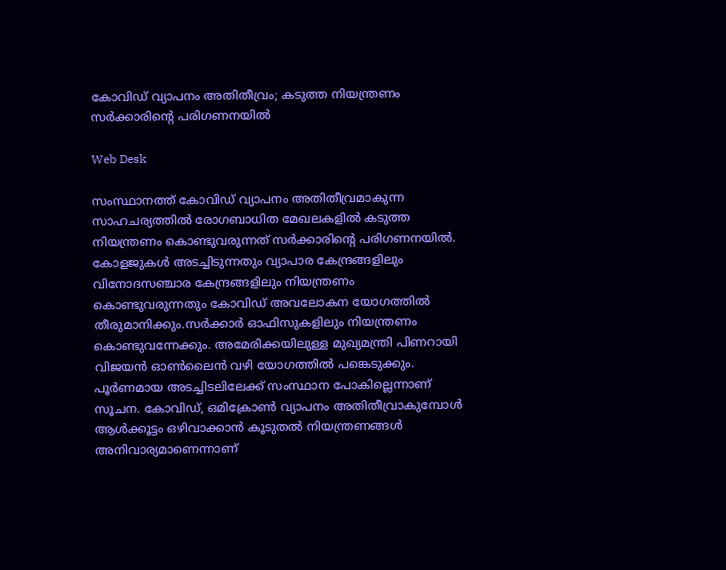കോവിഡ് വ്യാപനം അതിതീവ്രം; കടുത്ത നിയന്ത്രണം സര്‍ക്കാരിന്‍റെ പരിഗണനയിൽ

Web Desk

സംസ്ഥാനത്ത് കോവിഡ് വ്യാപനം അതിതീവ്രമാകുന്ന സാഹചര്യത്തില്‍ രോഗബാധിത മേഖലകളില്‍ കടുത്ത നിയന്ത്രണം കൊണ്ടുവരുന്നത് സര്‍ക്കാരിന്‍റെ പരിഗണനയില്‍. കോളജുകള്‍ അടച്ചിടുന്നതും വ്യാപാര കേന്ദ്രങ്ങളിലും വിനോദസഞ്ചാര കേന്ദ്രങ്ങളിലും നിയന്ത്രണം കൊണ്ടുവരുന്നതും കോവിഡ് അവലോകന യോഗത്തിൽ തീരുമാനിക്കും.സര്‍ക്കാര്‍ ഓഫിസുകളിലും നിയന്ത്രണം കൊണ്ടുവന്നേക്കും. അമേരിക്കയിലുള്ള മുഖ്യമന്ത്രി പിണറായി വിജയന്‍ ഓണ്‍ലൈന്‍ വഴി യോഗത്തില്‍ പങ്കെടുക്കും. പൂര്‍ണമായ അടച്ചിടലിലേക്ക് സംസ്ഥാന പോകില്ലെന്നാണ് സൂചന. കോവിഡ്, ഒമിക്രോണ്‍ വ്യാപനം അതിതീവ്രാകുമ്പോള്‍ ആള്‍ക്കൂട്ടം ഒഴിവാക്കാന്‍ കൂടുതല്‍ നിയന്ത്രണങ്ങള്‍ അനിവാര്യമാണെന്നാണ്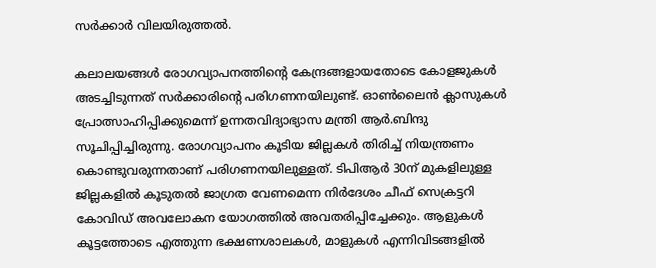സര്‍ക്കാര്‍ വിലയിരുത്തൽ.

കലാലയങ്ങള്‍ രോഗവ്യാപനത്തിന്‍റെ കേന്ദ്രങ്ങളായതോടെ കോളജുകള്‍ അടച്ചിടുന്നത് സര്‍ക്കാരിന്‍റെ പരിഗണനയിലുണ്ട്. ഓണ്‍ലൈന്‍ ക്ലാസുകള്‍ പ്രോത്സാഹിപ്പിക്കുമെന്ന് ഉന്നതവിദ്യാഭ്യാസ മന്ത്രി ആര്‍.ബിന്ദു സൂചിപ്പിച്ചിരുന്നു. രോഗവ്യാപനം കൂടിയ ജില്ലകള്‍ തിരിച്ച് നിയന്ത്രണം കൊണ്ടുവരുന്നതാണ് പരിഗണനയിലുള്ളത്. ടിപിആര്‍ 30ന് മുകളിലുള്ള ജില്ലകളില്‍ കൂടുതല്‍ ജാഗ്രത വേണമെന്ന നിര്‍ദേശം ചീഫ് സെക്രട്ടറി കോവിഡ് അവലോകന യോഗത്തില്‍ അവതരിപ്പിച്ചേക്കും. ആളുകള്‍ കൂട്ടത്തോടെ എത്തുന്ന ഭക്ഷണശാലകള്‍, മാളുകള്‍ എന്നിവിടങ്ങളില്‍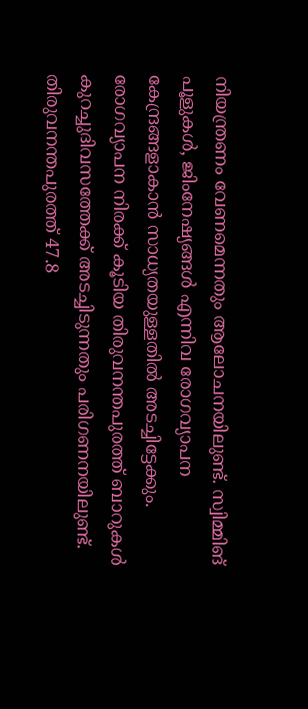നിയന്ത്രണം വേണമെന്നതും ആലോചനയിലുണ്ട്. സ്വിമ്മിങ് പൂളുകള്‍, ജിംനേഷ്യങ്ങള്‍ എന്നിവ രോഗവ്യാപന കേന്ദ്രങ്ങളാകാന്‍ സാധ്യതയുള്ളതില്‍ അടച്ചിട്ടേക്കും. രോഗവ്യാപന നിരക്ക് കൂടിയ തിരുവനന്തപുരത്ത് ബാറുകള്‍ കുറച്ചുദിവസത്തേക്ക് അടച്ചിടുന്നതും പരിഗണനയിലുണ്ട്. തിരുവനന്തപുരത്ത് 47.8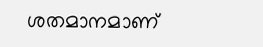ശതമാനമാണ്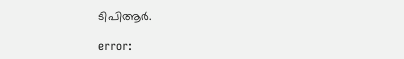ടിപിആർ.

error: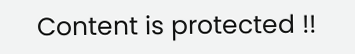Content is protected !!